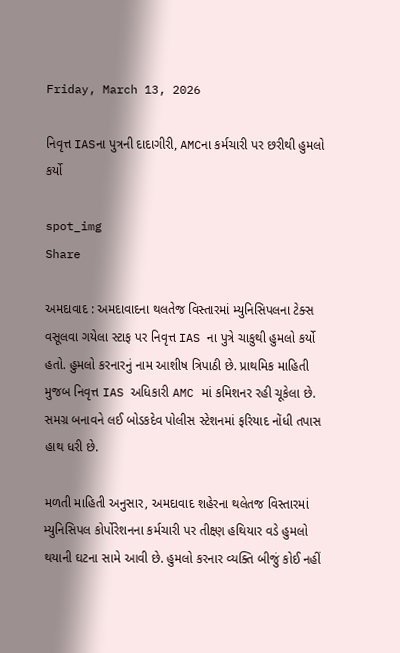Friday, March 13, 2026

નિવૃત્ત IASના પુત્રની દાદાગીરી, AMCના કર્મચારી પર છરીથી હુમલો કર્યો

spot_img
Share

અમદાવાદ : અમદાવાદના થલતેજ વિસ્તારમાં મ્યુનિસિપલના ટેક્સ વસૂલવા ગયેલા સ્ટાફ પર નિવૃત્ત IAS ના પુત્રે ચાકુથી હુમલો કર્યો હતો. હુમલો કરનારનું નામ આશીષ ત્રિપાઠી છે. પ્રાથમિક માહિતી મુજબ નિવૃત્ત IAS અધિકારી AMC માં કમિશનર રહી ચૂકેલા છે. સમગ્ર બનાવને લઈ બોડકદેવ પોલીસ સ્ટેશનમાં ફરિયાદ નોંધી તપાસ હાથ ધરી છે.

મળતી માહિતી અનુસાર, અમદાવાદ શહેરના થલેતજ વિસ્તારમાં મ્યુનિસિપલ કોર્પોરેશનના કર્મચારી પર તીક્ષ્ણ હથિયાર વડે હુમલો થયાની ઘટના સામે આવી છે. હુમલો કરનાર વ્યક્તિ બીજું કોઈ નહીં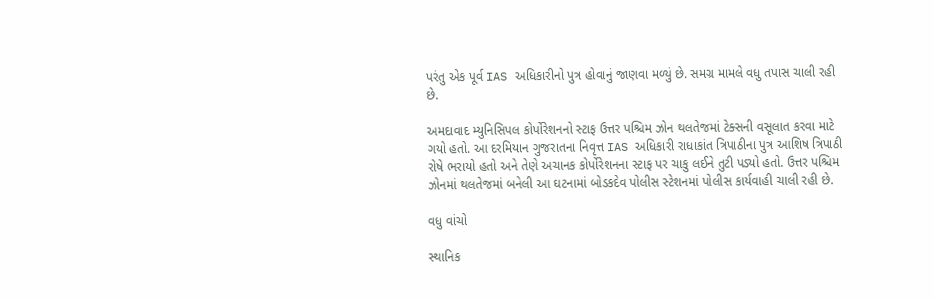પરંતુ એક પૂર્વ IAS અધિકારીનો પુત્ર હોવાનું જાણવા મળ્યું છે. સમગ્ર મામલે વધુ તપાસ ચાલી રહી છે.

અમદાવાદ મ્યુનિસિપલ કોર્પોરેશનનો સ્ટાફ ઉત્તર પશ્ચિમ ઝોન થલતેજમાં ટેક્સની વસૂલાત કરવા માટે ગયો હતો. આ દરમિયાન ગુજરાતના નિવૃત્ત IAS અધિકારી રાધાકાંત ત્રિપાઠીના પુત્ર આશિષ ત્રિપાઠી રોષે ભરાયો હતો અને તેણે અચાનક કોર્પોરેશનના સ્ટાફ પર ચાકુ લઈને તુટી પડ્યો હતો. ઉત્તર પશ્ચિમ ઝોનમાં થલતેજમાં બનેલી આ ઘટનામાં બોડકદેવ પોલીસ સ્ટેશનમાં પોલીસ કાર્યવાહી ચાલી રહી છે.

વધુ વાંચો

સ્થાનિક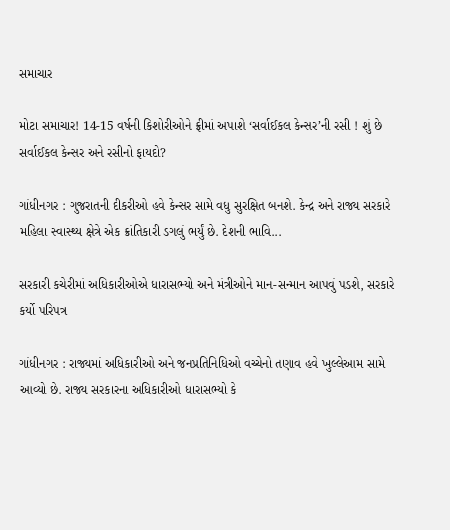સમાચાર

મોટા સમાચાર! 14-15 વર્ષની કિશોરીઓને ફ્રીમાં અપાશે ‘સર્વાઈકલ કેન્સર’ની રસી ! શું છે સર્વાઈકલ કેન્સર અને રસીનો ફાયદો?

ગાંધીનગર : ગુજરાતની દીકરીઓ હવે કેન્સર સામે વધુ સુરક્ષિત બનશે. કેન્દ્ર અને રાજ્ય સરકારે મહિલા સ્વાસ્થ્ય ક્ષેત્રે એક ક્રાંતિકારી ડગલું ભર્યું છે. દેશની ભાવિ...

સરકારી કચેરીમાં અધિકારીઓએ ધારાસભ્યો અને મંત્રીઓને માન-સન્માન આપવું પડશે, સરકારે કર્યો પરિપત્ર

ગાંધીનગર : રાજ્યમાં અધિકારીઓ અને જનપ્રતિનિધિઓ વચ્ચેનો તણાવ હવે ખુલ્લેઆમ સામે આવ્યો છે. રાજ્ય સરકારના અધિકારીઓ ધારાસભ્યો કે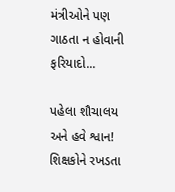મંત્રીઓને પણ ગાઠતા ન હોવાની ફરિયાદો...

પહેલા શૌચાલય અને હવે શ્વાન! શિક્ષકોને રખડતા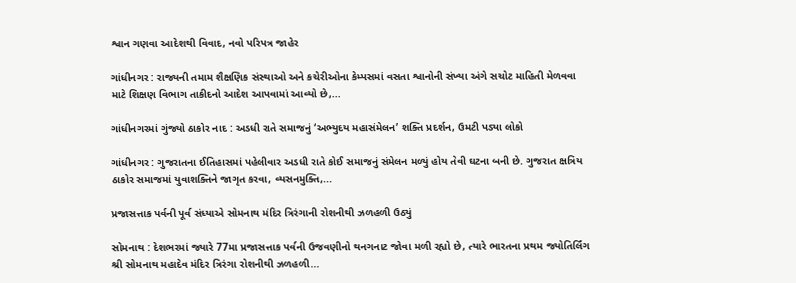શ્વાન ગણવા આદેશથી વિવાદ, નવો પરિપત્ર જાહેર

ગાંધીનગર : રાજ્યની તમામ શૈક્ષણિક સંસ્થાઓ અને કચેરીઓના કેમ્પસમાં વસતા શ્વાનોની સંખ્યા અંગે સચોટ માહિતી મેળવવા માટે શિક્ષણ વિભાગ તાકીદનો આદેશ આપવામાં આવ્યો છે,...

ગાંધીનગરમાં ગુંજ્યો ઠાકોર નાદ : અડધી રાતે સમાજનું ‘અભ્યુદય મહાસંમેલન’ શક્તિ પ્રદર્શન, ઉમટી પડ્યા લોકો

ગાંધીનગર : ગુજરાતના ઈતિહાસમાં પહેલીવાર અડધી રાતે કોઈ સમાજનું સંમેલન મળ્યું હોય તેવી ઘટના બની છે. ગુજરાત ક્ષત્રિય ઠાકોર સમાજમાં યુવાશક્તિને જાગૃત કરવા, વ્યસનમુક્તિ,...

પ્રજાસત્તાક પર્વની પૂર્વ સંધ્યાએ સોમનાથ મંદિર ત્રિરંગાની રોશનીથી ઝળહળી ઉઠ્યું

સોમનાથ : દેશભરમાં જ્યારે 77મા પ્રજાસત્તાક પર્વની ઉજવણીનો થનગનાટ જોવા મળી રહ્યો છે, ત્યારે ભારતના પ્રથમ જ્યોતિર્લિંગ શ્રી સોમનાથ મહાદેવ મંદિર ત્રિરંગા રોશનીથી ઝળહળી...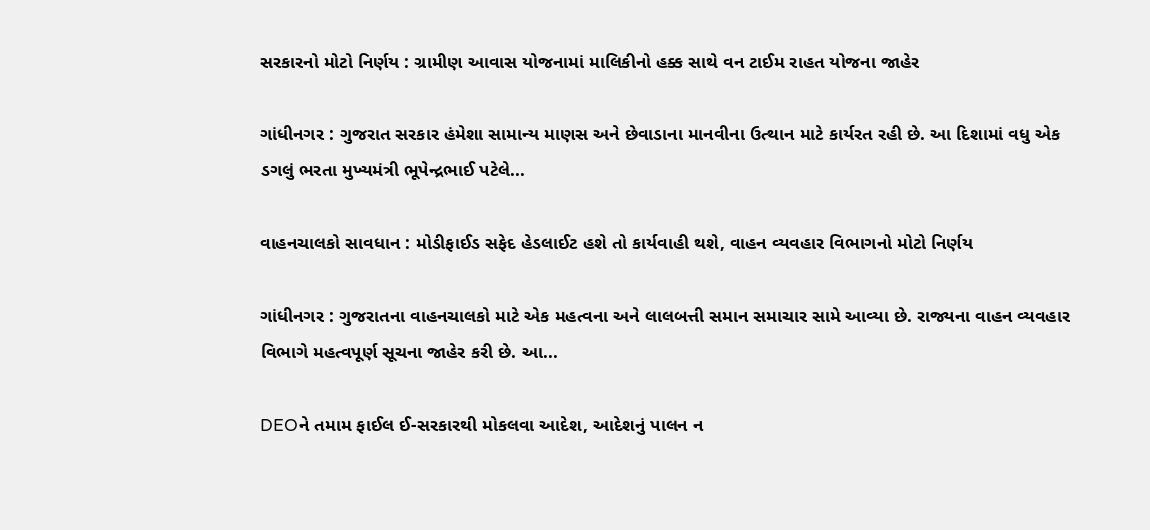સરકારનો મોટો નિર્ણય : ગ્રામીણ આવાસ યોજનામાં માલિકીનો હક્ક સાથે વન ટાઈમ રાહત યોજના જાહેર

ગાંધીનગર : ગુજરાત સરકાર હંમેશા સામાન્ય માણસ અને છેવાડાના માનવીના ઉત્થાન માટે કાર્યરત રહી છે. આ દિશામાં વધુ એક ડગલું ભરતા મુખ્યમંત્રી ભૂપેન્દ્રભાઈ પટેલે...

વાહનચાલકો સાવધાન : મોડીફાઈડ સફેદ હેડલાઈટ હશે તો કાર્યવાહી થશે, વાહન વ્યવહાર વિભાગનો મોટો નિર્ણય

ગાંધીનગર : ગુજરાતના વાહનચાલકો માટે એક મહત્વના અને લાલબત્તી સમાન સમાચાર સામે આવ્યા છે. રાજ્યના વાહન વ્યવહાર વિભાગે મહત્વપૂર્ણ સૂચના જાહેર કરી છે. આ...

DEOને તમામ ફાઈલ ઈ-સરકારથી મોકલવા આદેશ, આદેશનું પાલન ન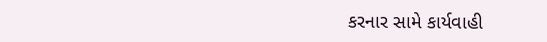કરનાર સામે કાર્યવાહી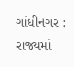ગાંધીનગર : રાજ્યમાં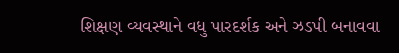શિક્ષણ વ્યવસ્થાને વધુ પારદર્શક અને ઝડપી બનાવવા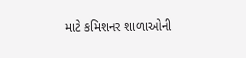માટે કમિશનર શાળાઓની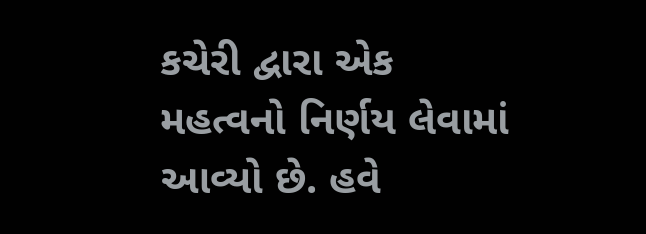કચેરી દ્વારા એક મહત્વનો નિર્ણય લેવામાં આવ્યો છે. હવે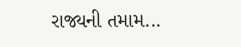રાજ્યની તમામ...